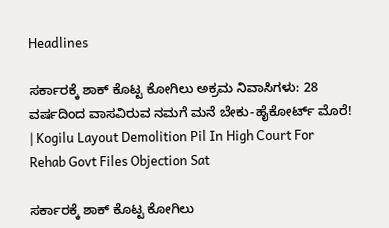Headlines

ಸರ್ಕಾರಕ್ಕೆ ಶಾಕ್ ಕೊಟ್ಟ ಕೋಗಿಲು ಅಕ್ರಮ ನಿವಾಸಿಗಳು: 28 ವರ್ಷದಿಂದ ವಾಸವಿರುವ ನಮಗೆ ಮನೆ ಬೇಕು-ಹೈಕೋರ್ಟ್‌ ಮೊರೆ! | Kogilu Layout Demolition Pil In High Court For Rehab Govt Files Objection Sat

ಸರ್ಕಾರಕ್ಕೆ ಶಾಕ್ ಕೊಟ್ಟ ಕೋಗಿಲು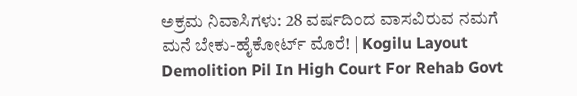ಅಕ್ರಮ ನಿವಾಸಿಗಳು: 28 ವರ್ಷದಿಂದ ವಾಸವಿರುವ ನಮಗೆ ಮನೆ ಬೇಕು-ಹೈಕೋರ್ಟ್‌ ಮೊರೆ! | Kogilu Layout Demolition Pil In High Court For Rehab Govt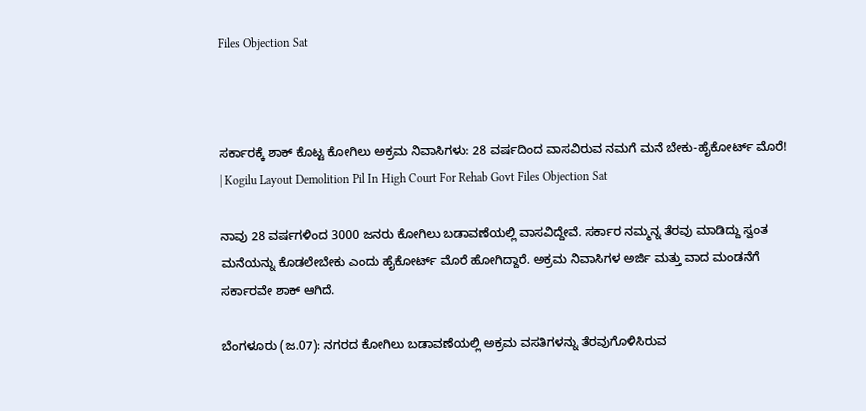Files Objection Sat



ಸರ್ಕಾರಕ್ಕೆ ಶಾಕ್ ಕೊಟ್ಟ ಕೋಗಿಲು ಅಕ್ರಮ ನಿವಾಸಿಗಳು: 28 ವರ್ಷದಿಂದ ವಾಸವಿರುವ ನಮಗೆ ಮನೆ ಬೇಕು-ಹೈಕೋರ್ಟ್‌ ಮೊರೆ! | Kogilu Layout Demolition Pil In High Court For Rehab Govt Files Objection Sat

ನಾವು 28 ವರ್ಷಗಳಿಂದ 3000 ಜನರು ಕೋಗಿಲು ಬಡಾವಣೆಯಲ್ಲಿ ವಾಸವಿದ್ದೇವೆ. ಸರ್ಕಾರ ನಮ್ಮನ್ನ ತೆರವು ಮಾಡಿದ್ದು ಸ್ವಂತ ಮನೆಯನ್ನು ಕೊಡಲೇಬೇಕು ಎಂದು ಹೈಕೋರ್ಟ್ ಮೊರೆ ಹೋಗಿದ್ದಾರೆ. ಅಕ್ರಮ ನಿವಾಸಿಗಳ ಅರ್ಜಿ ಮತ್ತು ವಾದ ಮಂಡನೆಗೆ ಸರ್ಕಾರವೇ ಶಾಕ್ ಆಗಿದೆ.

ಬೆಂಗಳೂರು (ಜ.07): ನಗರದ ಕೋಗಿಲು ಬಡಾವಣೆಯಲ್ಲಿ ಅಕ್ರಮ ವಸತಿಗಳನ್ನು ತೆರವುಗೊಳಿಸಿರುವ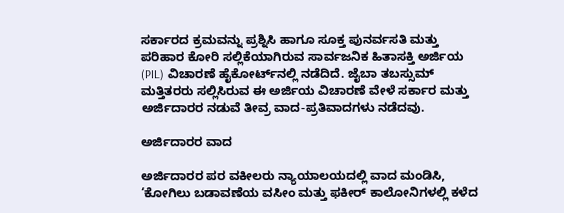ಸರ್ಕಾರದ ಕ್ರಮವನ್ನು ಪ್ರಶ್ನಿಸಿ ಹಾಗೂ ಸೂಕ್ತ ಪುನರ್ವಸತಿ ಮತ್ತು ಪರಿಹಾರ ಕೋರಿ ಸಲ್ಲಿಕೆಯಾಗಿರುವ ಸಾರ್ವಜನಿಕ ಹಿತಾಸಕ್ತಿ ಅರ್ಜಿಯ (PIL) ವಿಚಾರಣೆ ಹೈಕೋರ್ಟ್‌ನಲ್ಲಿ ನಡೆದಿದೆ. ಜೈಬಾ ತಬಸ್ಸುಮ್ ಮತ್ತಿತರರು ಸಲ್ಲಿಸಿರುವ ಈ ಅರ್ಜಿಯ ವಿಚಾರಣೆ ವೇಳೆ ಸರ್ಕಾರ ಮತ್ತು ಅರ್ಜಿದಾರರ ನಡುವೆ ತೀವ್ರ ವಾದ-ಪ್ರತಿವಾದಗಳು ನಡೆದವು.

ಅರ್ಜಿದಾರರ ವಾದ

ಅರ್ಜಿದಾರರ ಪರ ವಕೀಲರು ನ್ಯಾಯಾಲಯದಲ್ಲಿ ವಾದ ಮಂಡಿಸಿ, ‘ಕೋಗಿಲು ಬಡಾವಣೆಯ ವಸೀಂ ಮತ್ತು ಫಕೀರ್ ಕಾಲೋನಿಗಳಲ್ಲಿ ಕಳೆದ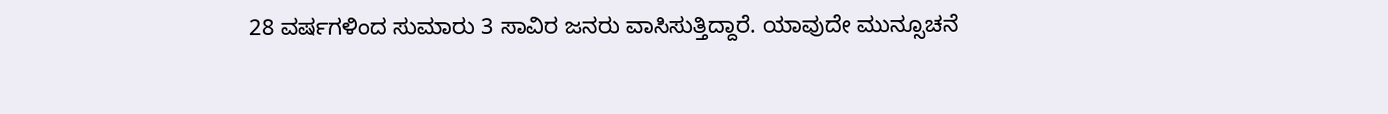28 ವರ್ಷಗಳಿಂದ ಸುಮಾರು 3 ಸಾವಿರ ಜನರು ವಾಸಿಸುತ್ತಿದ್ದಾರೆ. ಯಾವುದೇ ಮುನ್ಸೂಚನೆ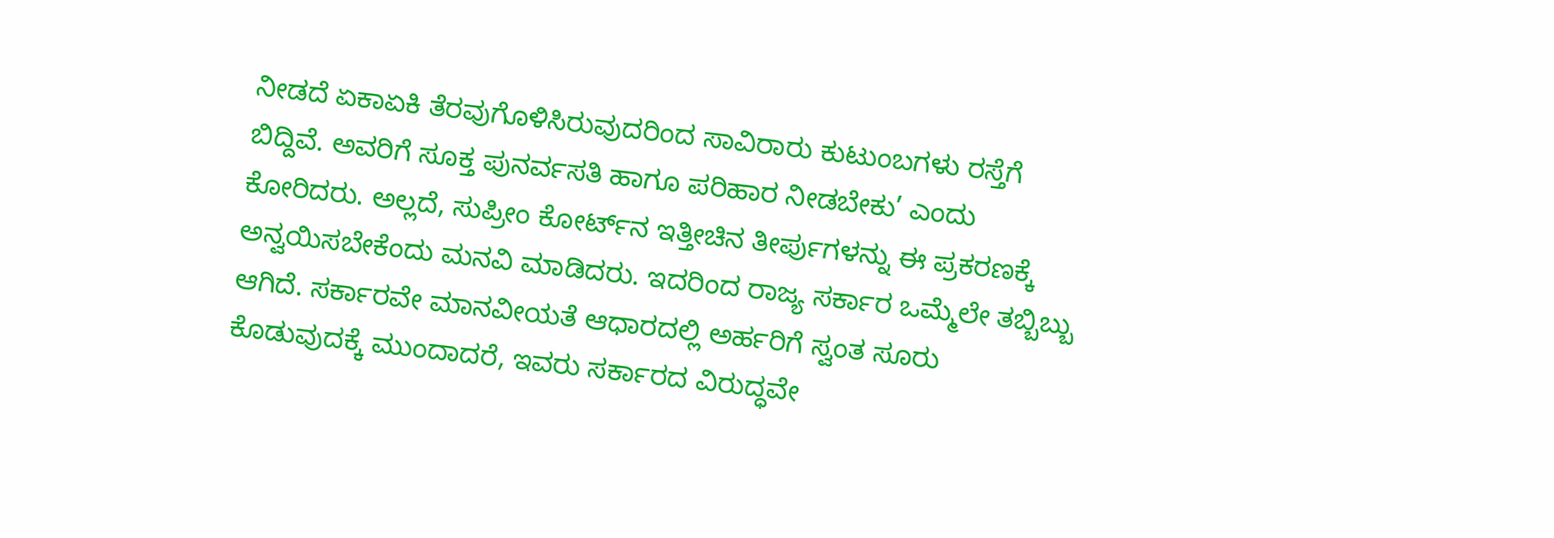ನೀಡದೆ ಏಕಾಏಕಿ ತೆರವುಗೊಳಿಸಿರುವುದರಿಂದ ಸಾವಿರಾರು ಕುಟುಂಬಗಳು ರಸ್ತೆಗೆ ಬಿದ್ದಿವೆ. ಅವರಿಗೆ ಸೂಕ್ತ ಪುನರ್ವಸತಿ ಹಾಗೂ ಪರಿಹಾರ ನೀಡಬೇಕು’ ಎಂದು ಕೋರಿದರು. ಅಲ್ಲದೆ, ಸುಪ್ರೀಂ ಕೋರ್ಟ್‌ನ ಇತ್ತೀಚಿನ ತೀರ್ಪುಗಳನ್ನು ಈ ಪ್ರಕರಣಕ್ಕೆ ಅನ್ವಯಿಸಬೇಕೆಂದು ಮನವಿ ಮಾಡಿದರು. ಇದರಿಂದ ರಾಜ್ಯ ಸರ್ಕಾರ ಒಮ್ಮೆಲೇ ತಬ್ಬಿಬ್ಬು ಆಗಿದೆ. ಸರ್ಕಾರವೇ ಮಾನವೀಯತೆ ಆಧಾರದಲ್ಲಿ ಅರ್ಹರಿಗೆ ಸ್ವಂತ ಸೂರು ಕೊಡುವುದಕ್ಕೆ ಮುಂದಾದರೆ, ಇವರು ಸರ್ಕಾರದ ವಿರುದ್ಧವೇ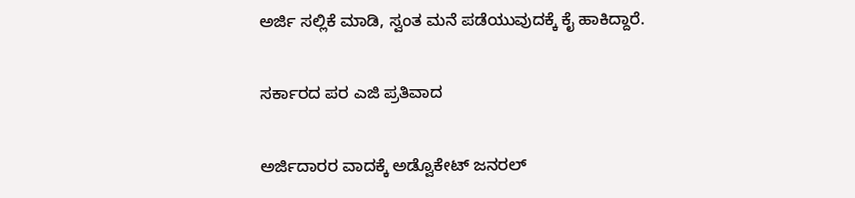ಅರ್ಜಿ ಸಲ್ಲಿಕೆ ಮಾಡಿ, ಸ್ವಂತ ಮನೆ ಪಡೆಯುವುದಕ್ಕೆ ಕೈ ಹಾಕಿದ್ದಾರೆ.

ಸರ್ಕಾರದ ಪರ ಎಜಿ ಪ್ರತಿವಾದ

ಅರ್ಜಿದಾರರ ವಾದಕ್ಕೆ ಅಡ್ವೊಕೇಟ್ ಜನರಲ್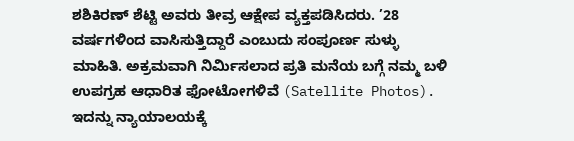ಶಶಿಕಿರಣ್ ಶೆಟ್ಟಿ ಅವರು ತೀವ್ರ ಆಕ್ಷೇಪ ವ್ಯಕ್ತಪಡಿಸಿದರು. ’28 ವರ್ಷಗಳಿಂದ ವಾಸಿಸುತ್ತಿದ್ದಾರೆ ಎಂಬುದು ಸಂಪೂರ್ಣ ಸುಳ್ಳು ಮಾಹಿತಿ. ಅಕ್ರಮವಾಗಿ ನಿರ್ಮಿಸಲಾದ ಪ್ರತಿ ಮನೆಯ ಬಗ್ಗೆ ನಮ್ಮ ಬಳಿ ಉಪಗ್ರಹ ಆಧಾರಿತ ಫೋಟೋಗಳಿವೆ (Satellite Photos). ಇದನ್ನು ನ್ಯಾಯಾಲಯಕ್ಕೆ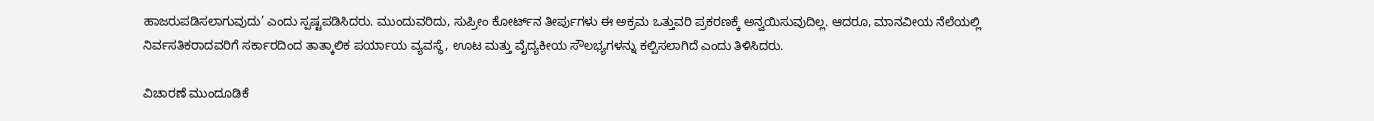ಹಾಜರುಪಡಿಸಲಾಗುವುದು’ ಎಂದು ಸ್ಪಷ್ಟಪಡಿಸಿದರು. ಮುಂದುವರಿದು, ಸುಪ್ರೀಂ ಕೋರ್ಟ್‌ನ ತೀರ್ಪುಗಳು ಈ ಅಕ್ರಮ ಒತ್ತುವರಿ ಪ್ರಕರಣಕ್ಕೆ ಅನ್ವಯಿಸುವುದಿಲ್ಲ. ಆದರೂ, ಮಾನವೀಯ ನೆಲೆಯಲ್ಲಿ ನಿರ್ವಸತಿಕರಾದವರಿಗೆ ಸರ್ಕಾರದಿಂದ ತಾತ್ಕಾಲಿಕ ಪರ್ಯಾಯ ವ್ಯವಸ್ಥೆ, ಊಟ ಮತ್ತು ವೈದ್ಯಕೀಯ ಸೌಲಭ್ಯಗಳನ್ನು ಕಲ್ಪಿಸಲಾಗಿದೆ ಎಂದು ತಿಳಿಸಿದರು.

ವಿಚಾರಣೆ ಮುಂದೂಡಿಕೆ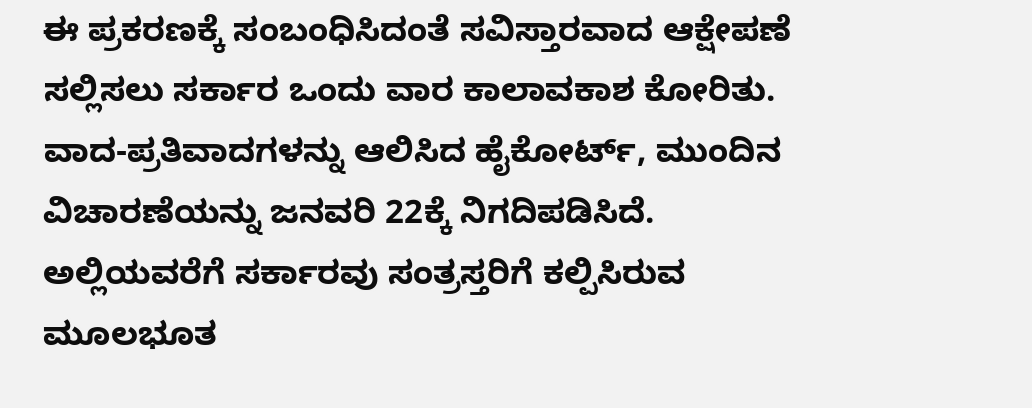ಈ ಪ್ರಕರಣಕ್ಕೆ ಸಂಬಂಧಿಸಿದಂತೆ ಸವಿಸ್ತಾರವಾದ ಆಕ್ಷೇಪಣೆ ಸಲ್ಲಿಸಲು ಸರ್ಕಾರ ಒಂದು ವಾರ ಕಾಲಾವಕಾಶ ಕೋರಿತು. ವಾದ-ಪ್ರತಿವಾದಗಳನ್ನು ಆಲಿಸಿದ ಹೈಕೋರ್ಟ್, ಮುಂದಿನ ವಿಚಾರಣೆಯನ್ನು ಜನವರಿ 22ಕ್ಕೆ ನಿಗದಿಪಡಿಸಿದೆ. ಅಲ್ಲಿಯವರೆಗೆ ಸರ್ಕಾರವು ಸಂತ್ರಸ್ತರಿಗೆ ಕಲ್ಪಿಸಿರುವ ಮೂಲಭೂತ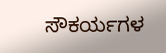ಸೌಕರ್ಯಗಳ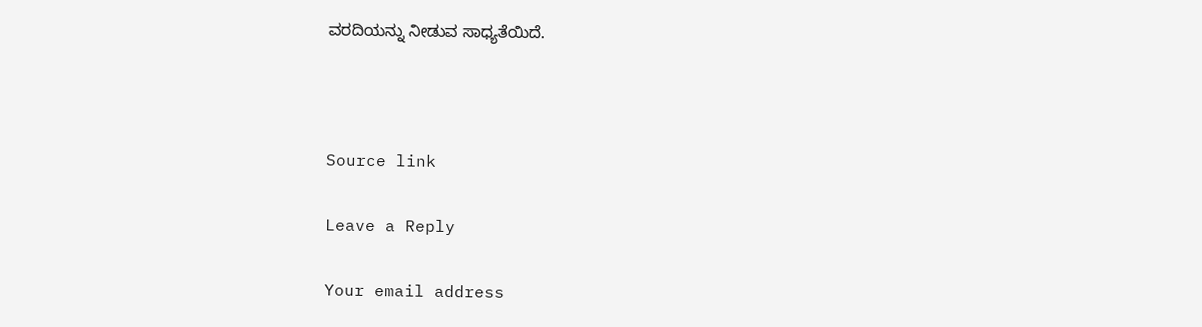ವರದಿಯನ್ನು ನೀಡುವ ಸಾಧ್ಯತೆಯಿದೆ.



Source link

Leave a Reply

Your email address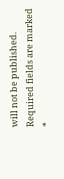will not be published. Required fields are marked *